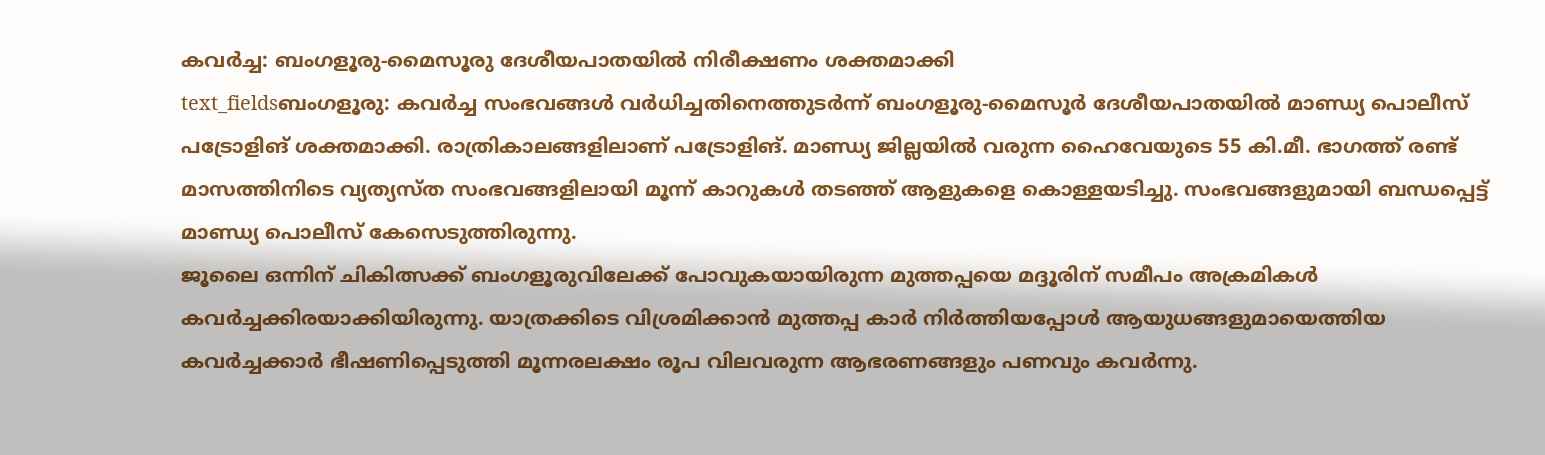കവർച്ച: ബംഗളൂരു-മൈസൂരു ദേശീയപാതയിൽ നിരീക്ഷണം ശക്തമാക്കി
text_fieldsബംഗളൂരു: കവർച്ച സംഭവങ്ങൾ വർധിച്ചതിനെത്തുടർന്ന് ബംഗളൂരു-മൈസൂർ ദേശീയപാതയിൽ മാണ്ഡ്യ പൊലീസ് പട്രോളിങ് ശക്തമാക്കി. രാത്രികാലങ്ങളിലാണ് പട്രോളിങ്. മാണ്ഡ്യ ജില്ലയിൽ വരുന്ന ഹൈവേയുടെ 55 കി.മീ. ഭാഗത്ത് രണ്ട് മാസത്തിനിടെ വ്യത്യസ്ത സംഭവങ്ങളിലായി മൂന്ന് കാറുകൾ തടഞ്ഞ് ആളുകളെ കൊള്ളയടിച്ചു. സംഭവങ്ങളുമായി ബന്ധപ്പെട്ട് മാണ്ഡ്യ പൊലീസ് കേസെടുത്തിരുന്നു.
ജൂലൈ ഒന്നിന് ചികിത്സക്ക് ബംഗളൂരുവിലേക്ക് പോവുകയായിരുന്ന മുത്തപ്പയെ മദ്ദൂരിന് സമീപം അക്രമികൾ കവർച്ചക്കിരയാക്കിയിരുന്നു. യാത്രക്കിടെ വിശ്രമിക്കാൻ മുത്തപ്പ കാർ നിർത്തിയപ്പോൾ ആയുധങ്ങളുമായെത്തിയ കവർച്ചക്കാർ ഭീഷണിപ്പെടുത്തി മൂന്നരലക്ഷം രൂപ വിലവരുന്ന ആഭരണങ്ങളും പണവും കവർന്നു.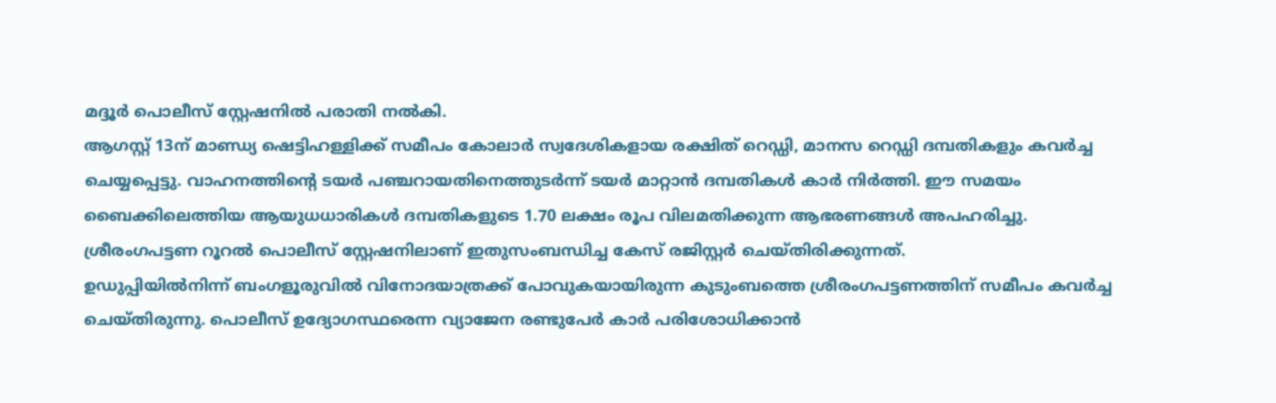മദ്ദൂർ പൊലീസ് സ്റ്റേഷനിൽ പരാതി നൽകി.
ആഗസ്റ്റ് 13ന് മാണ്ഡ്യ ഷെട്ടിഹള്ളിക്ക് സമീപം കോലാർ സ്വദേശികളായ രക്ഷിത് റെഡ്ഡി, മാനസ റെഡ്ഡി ദമ്പതികളും കവർച്ച ചെയ്യപ്പെട്ടു. വാഹനത്തിന്റെ ടയർ പഞ്ചറായതിനെത്തുടർന്ന് ടയർ മാറ്റാൻ ദമ്പതികൾ കാർ നിർത്തി. ഈ സമയം ബൈക്കിലെത്തിയ ആയുധധാരികൾ ദമ്പതികളുടെ 1.70 ലക്ഷം രൂപ വിലമതിക്കുന്ന ആഭരണങ്ങൾ അപഹരിച്ചു. ശ്രീരംഗപട്ടണ റൂറൽ പൊലീസ് സ്റ്റേഷനിലാണ് ഇതുസംബന്ധിച്ച കേസ് രജിസ്റ്റർ ചെയ്തിരിക്കുന്നത്.
ഉഡുപ്പിയിൽനിന്ന് ബംഗളൂരുവിൽ വിനോദയാത്രക്ക് പോവുകയായിരുന്ന കുടുംബത്തെ ശ്രീരംഗപട്ടണത്തിന് സമീപം കവർച്ച ചെയ്തിരുന്നു. പൊലീസ് ഉദ്യോഗസ്ഥരെന്ന വ്യാജേന രണ്ടുപേർ കാർ പരിശോധിക്കാൻ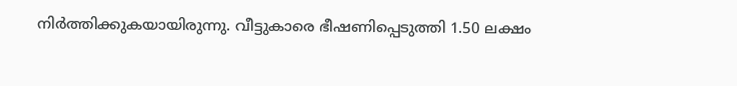നിർത്തിക്കുകയായിരുന്നു. വീട്ടുകാരെ ഭീഷണിപ്പെടുത്തി 1.50 ലക്ഷം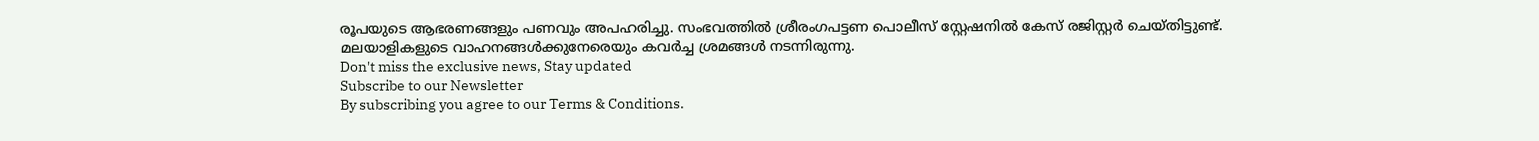രൂപയുടെ ആഭരണങ്ങളും പണവും അപഹരിച്ചു. സംഭവത്തിൽ ശ്രീരംഗപട്ടണ പൊലീസ് സ്റ്റേഷനിൽ കേസ് രജിസ്റ്റർ ചെയ്തിട്ടുണ്ട്.
മലയാളികളുടെ വാഹനങ്ങൾക്കുനേരെയും കവർച്ച ശ്രമങ്ങൾ നടന്നിരുന്നു.
Don't miss the exclusive news, Stay updated
Subscribe to our Newsletter
By subscribing you agree to our Terms & Conditions.